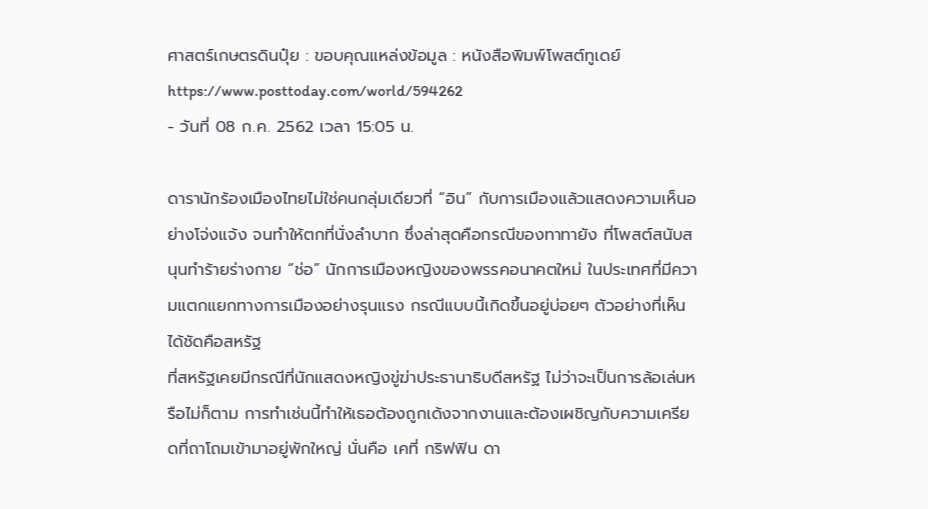ศาสตร์เกษตรดินปุ๋ย : ขอบคุณแหล่งข้อมูล : หนังสือพิมพ์โพสต์ทูเดย์
https://www.posttoday.com/world/594262
- วันที่ 08 ก.ค. 2562 เวลา 15:05 น.

ดารานักร้องเมืองไทยไม่ใช่คนกลุ่มเดียวที่ “อิน” กับการเมืองแล้วแสดงความเห็นอย่างโจ่งแจ้ง จนทำให้ตกที่นั่งลำบาก ซึ่งล่าสุดคือกรณีของทาทายัง ที่โพสต์สนับสนุนทำร้ายร่างกาย “ช่อ” นักการเมืองหญิงของพรรคอนาคตใหม่ ในประเทศที่มีความแตกแยกทางการเมืองอย่างรุนแรง กรณีแบบนี้เกิดขึ้นอยู่บ่อยๆ ตัวอย่างที่เห็นได้ชัดคือสหรัฐ
ที่สหรัฐเคยมีกรณีที่นักแสดงหญิงขู่ฆ่าประธานาธิบดีสหรัฐ ไม่ว่าจะเป็นการล้อเล่นหรือไม่ก็ตาม การทำเช่นนี้ทำให้เธอต้องถูกเด้งจากงานและต้องเผชิญกับความเครียดที่ถาโถมเข้ามาอยู่พักใหญ่ นั่นคือ เคที่ กริฟฟิน ดา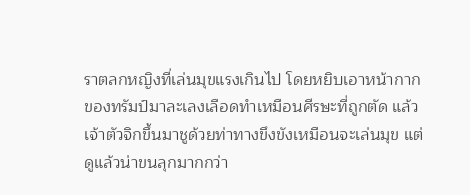ราตลกหญิงที่เล่นมุขแรงเกินไป โดยหยิบเอาหน้ากากของทรัมป์มาละเลงเลือดทำเหมือนศีรษะที่ถูกตัด แล้วเจ้าตัวจิกขึ้นมาชูด้วยท่าทางขึงขังเหมือนจะเล่นมุข แต่ดูแล้วน่าขนลุกมากกว่า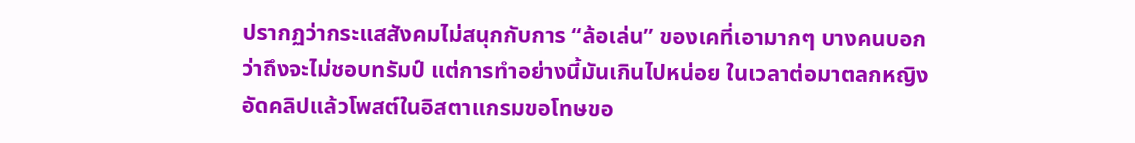ปรากฏว่ากระแสสังคมไม่สนุกกับการ “ล้อเล่น” ของเคที่เอามากๆ บางคนบอกว่าถึงจะไม่ชอบทรัมป์ แต่การทำอย่างนี้มันเกินไปหน่อย ในเวลาต่อมาตลกหญิงอัดคลิปแล้วโพสต์ในอิสตาแกรมขอโทษขอ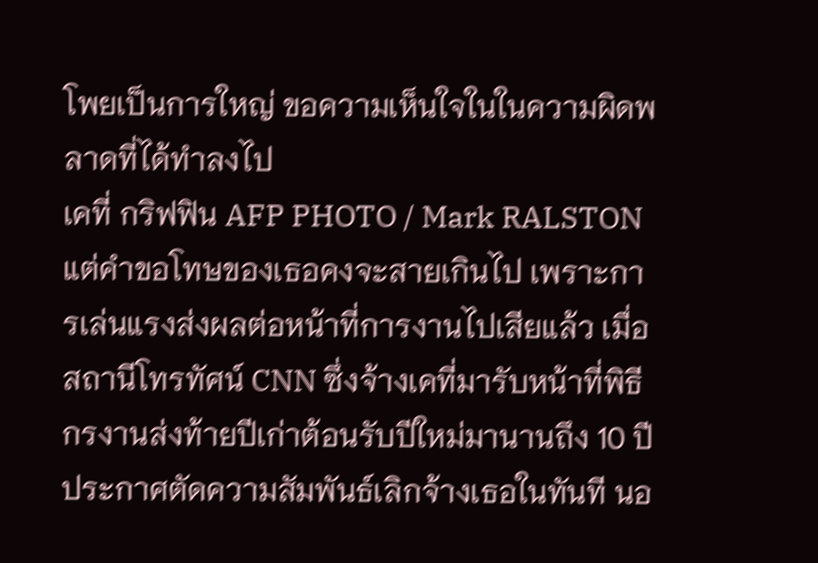โพยเป็นการใหญ่ ขอความเห็นใจในในความผิดพลาดที่ได้ทำลงไป
เคที่ กริฟฟิน AFP PHOTO / Mark RALSTON
แต่คำขอโทษของเธอคงจะสายเกินไป เพราะการเล่นแรงส่งผลต่อหน้าที่การงานไปเสียแล้ว เมื่อสถานีโทรทัศน์ CNN ซึ่งจ้างเคที่มารับหน้าที่พิธีกรงานส่งท้ายปีเก่าต้อนรับปีใหม่มานานถึง 10 ปี ประกาศตัดความสัมพันธ์เลิกจ้างเธอในทันที นอ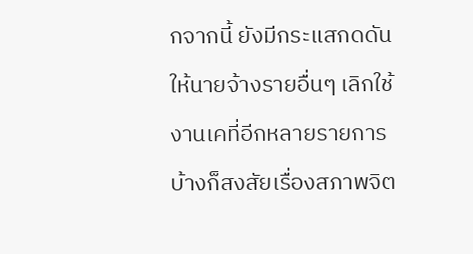กจากนี้ ยังมีกระแสกดดันให้นายจ้างรายอื่นๆ เลิกใช้งานเคที่อีกหลายรายการ บ้างก็สงสัยเรื่องสภาพจิต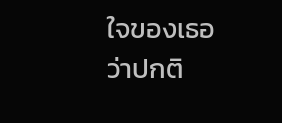ใจของเธอว่าปกติ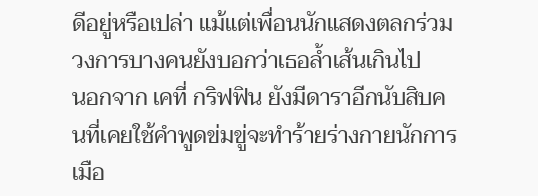ดีอยู่หรือเปล่า แม้แต่เพื่อนนักแสดงตลกร่วมวงการบางคนยังบอกว่าเธอล้ำเส้นเกินไป
นอกจาก เคที่ กริฟฟิน ยังมีดาราอีกนับสิบคนที่เคยใช้คำพูดข่มขู่จะทำร้ายร่างกายนักการเมือ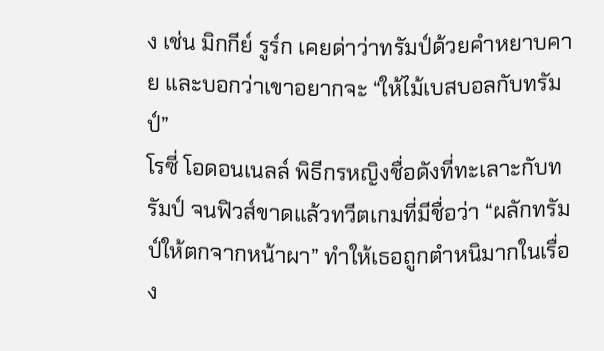ง เช่น มิกกีย์ รูร์ก เคยด่าว่าทรัมป์ด้วยคำหยาบคาย และบอกว่าเขาอยากจะ “ให้ไม้เบสบอลกับทรัมป์”
โรซี่ โอดอนเนลล์ พิธีกรหญิงชื่อดังที่ทะเลาะกับทรัมป์ จนฟิวส์ขาดแล้วทวีตเกมที่มีชื่อว่า “ผลักทรัมป์ให้ตกจากหน้าผา” ทำให้เธอถูกตำหนิมากในเรื่อง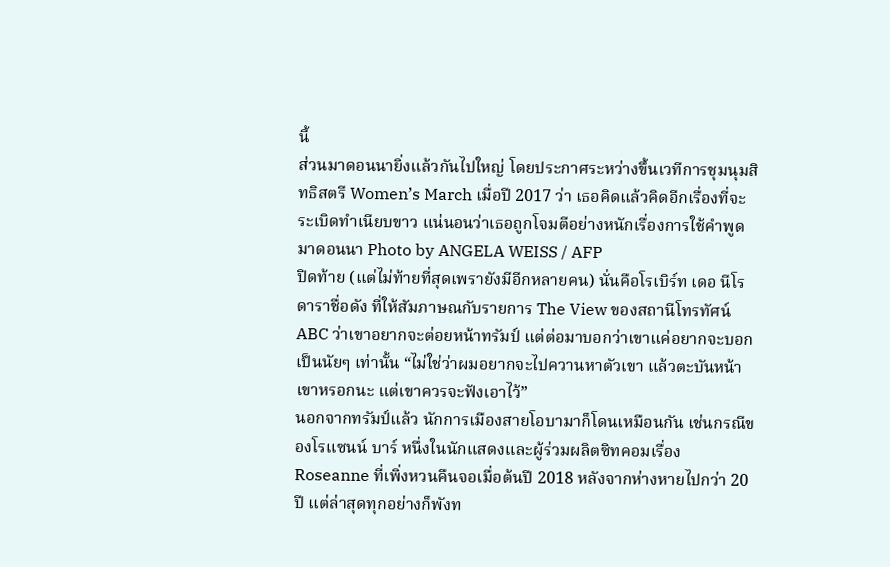นี้
ส่วนมาดอนนายิ่งแล้วกันไปใหญ่ โดยประกาศระหว่างขึ้นเวทีการชุมนุมสิทธิสตรี Women’s March เมื่อปี 2017 ว่า เธอคิดแล้วคิดอีกเรื่องที่จะระเบิดทำเนียบขาว แน่นอนว่าเธอถูกโจมตีอย่างหนักเรื่องการใช้คำพูด
มาดอนนา Photo by ANGELA WEISS / AFP
ปิดท้าย (แต่ไม่ท้ายที่สุดเพรายังมีอีกหลายคน) นั่นคือโรเบิร์ท เดอ นีโร ดาราชื่อดัง ที่ให้สัมภาษณกับรายการ The View ของสถานีโทรทัศน์ ABC ว่าเขาอยากจะต่อยหน้าทรัมป์ แต่ต่อมาบอกว่าเขาแค่อยากจะบอกเป็นนัยๆ เท่านั้น “ไม่ใช่ว่าผมอยากจะไปควานหาตัวเขา แล้วตะบันหน้าเขาหรอกนะ แต่เขาควรจะฟังเอาไว้”
นอกจากทรัมป์แล้ว นักการเมืองสายโอบามาก็โดนเหมือนกัน เช่นกรณีของโรแซนน์ บาร์ หนึ่งในนักแสดงและผู้ร่วมผลิตซิทคอมเรื่อง Roseanne ที่เพิ่งหวนคืนจอเมื่อต้นปี 2018 หลังจากห่างหายไปกว่า 20 ปี แต่ล่าสุดทุกอย่างก็พังท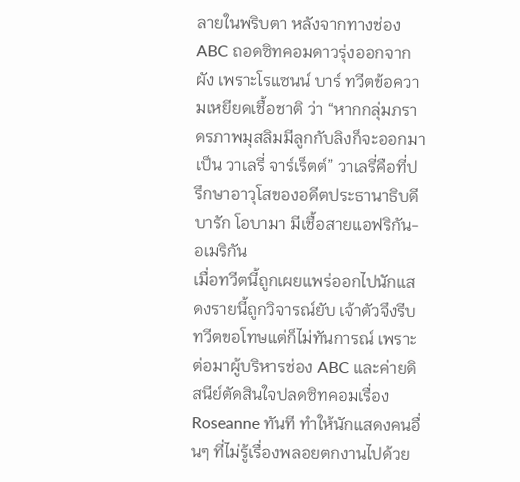ลายในพริบตา หลังจากทางช่อง ABC ถอดซิทคอมดาวรุ่งออกจากผัง เพราะโรแซนน์ บาร์ ทวีตข้อความเหยียดเชื้อชาติ ว่า “หากกลุ่มภราดรภาพมุสลิมมีลูกกับลิงก็จะออกมาเป็น วาเลรี่ จาร์เร็ตต์” วาเลรี่คือที่ปรึกษาอาวุโสของอดีตประธานาธิบดี บารัก โอบามา มีเชื้อสายแอฟริกัน-อเมริกัน
เมื่อทวีตนี้ถูกเผยแพร่ออกไปนักแสดงรายนี้ถูกวิจารณ์ยับ เจ้าตัวจึงรีบทวีตขอโทษแต่ก็ไม่ทันการณ์ เพราะต่อมาผู้บริหารช่อง ABC และค่ายดิสนีย์ตัดสินใจปลดซิทคอมเรื่อง Roseanne ทันที ทำให้นักแสดงคนอื่นๆ ที่ไม่รู้เรื่องพลอยตกงานไปด้วย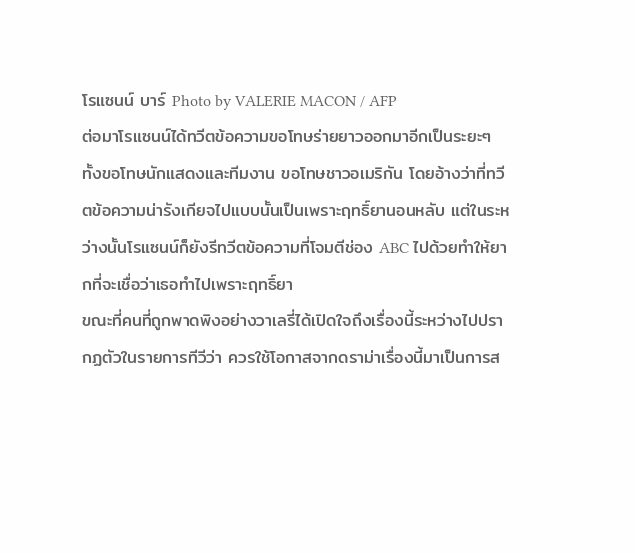โรแซนน์ บาร์ Photo by VALERIE MACON / AFP
ต่อมาโรแซนน์ได้ทวีตข้อความขอโทษร่ายยาวออกมาอีกเป็นระยะๆ ทั้งขอโทษนักแสดงและทีมงาน ขอโทษชาวอเมริกัน โดยอ้างว่าที่ทวีตข้อความน่ารังเกียจไปแบบนั้นเป็นเพราะฤทธิ์ยานอนหลับ แต่ในระหว่างนั้นโรแซนน์ก็ยังรีทวีตข้อความที่โจมตีช่อง ABC ไปด้วยทำให้ยากที่จะเชื่อว่าเธอทำไปเพราะฤทธิ์ยา
ขณะที่คนที่ถูกพาดพิงอย่างวาเลรี่ได้เปิดใจถึงเรื่องนี้ระหว่างไปปรากฏตัวในรายการทีวีว่า ควรใช้โอกาสจากดราม่าเรื่องนี้มาเป็นการส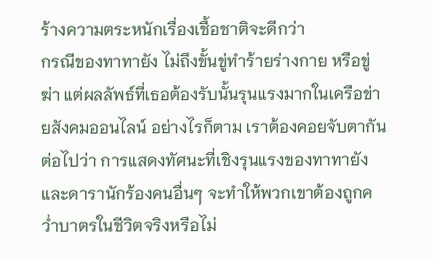ร้างความตระหนักเรื่องเชื้อชาติจะดีกว่า
กรณีของทาทายัง ไม่ถึงขั้นขู่ทำร้ายร่างกาย หรือขู่ฆ่า แต่ผลลัพธ์ที่เธอต้องรับนั้นรุนแรงมากในเครือข่ายสังคมออนไลน์ อย่างไรก็ตาม เราต้องคอยจับตากันต่อไปว่า การแสดงทัศนะที่เชิงรุนแรงของทาทายัง และดารานักร้องคนอื่นๆ จะทำให้พวกเขาต้องถูกคว่ำบาตรในชีวิตจริงหรือไม่